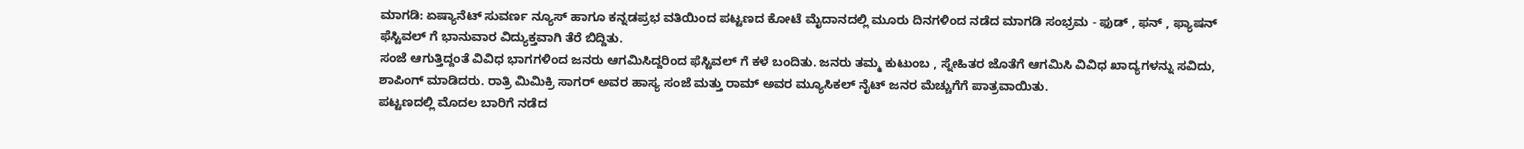ಮಾಗಡಿ: ಏಷ್ಯಾನೆಟ್ ಸುವರ್ಣ ನ್ಯೂಸ್ ಹಾಗೂ ಕನ್ನಡಪ್ರಭ ವತಿಯಿಂದ ಪಟ್ಟಣದ ಕೋಟೆ ಮೈದಾನದಲ್ಲಿ ಮೂರು ದಿನಗಳಿಂದ ನಡೆದ ಮಾಗಡಿ ಸಂಭ್ರಮ - ಫುಡ್ , ಫನ್ , ಫ್ಯಾಷನ್ ಫೆಸ್ಟಿವಲ್ ಗೆ ಭಾನುವಾರ ವಿದ್ಯುಕ್ತವಾಗಿ ತೆರೆ ಬಿದ್ದಿತು.
ಸಂಜೆ ಆಗುತ್ತಿದ್ದಂತೆ ವಿವಿಧ ಭಾಗಗಳಿಂದ ಜನರು ಆಗಮಿಸಿದ್ದರಿಂದ ಫೆಸ್ಟಿವಲ್ ಗೆ ಕಳೆ ಬಂದಿತು. ಜನರು ತಮ್ಮ ಕುಟುಂಬ , ಸ್ನೇಹಿತರ ಜೊತೆಗೆ ಆಗಮಿಸಿ ವಿವಿಧ ಖಾದ್ಯಗಳನ್ನು ಸವಿದು, ಶಾಪಿಂಗ್ ಮಾಡಿದರು. ರಾತ್ರಿ ಮಿಮಿಕ್ರಿ ಸಾಗರ್ ಅವರ ಹಾಸ್ಯ ಸಂಜೆ ಮತ್ತು ರಾಮ್ ಅವರ ಮ್ಯೂಸಿಕಲ್ ನೈಟ್ ಜನರ ಮೆಚ್ಚುಗೆಗೆ ಪಾತ್ರವಾಯಿತು.
ಪಟ್ಟಣದಲ್ಲಿ ಮೊದಲ ಬಾರಿಗೆ ನಡೆದ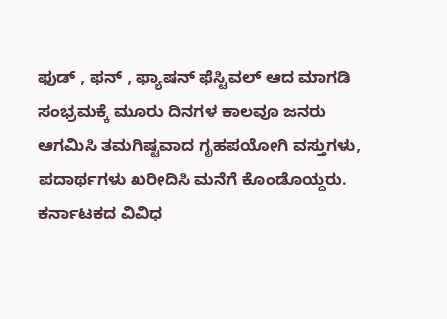ಫುಡ್ , ಫನ್ , ಫ್ಯಾಷನ್ ಫೆಸ್ಟಿವಲ್ ಆದ ಮಾಗಡಿ ಸಂಭ್ರಮಕ್ಕೆ ಮೂರು ದಿನಗಳ ಕಾಲವೂ ಜನರು ಆಗಮಿಸಿ ತಮಗಿಷ್ಟವಾದ ಗೃಹಪಯೋಗಿ ವಸ್ತುಗಳು, ಪದಾರ್ಥಗಳು ಖರೀದಿಸಿ ಮನೆಗೆ ಕೊಂಡೊಯ್ದರು. ಕರ್ನಾಟಕದ ವಿವಿಧ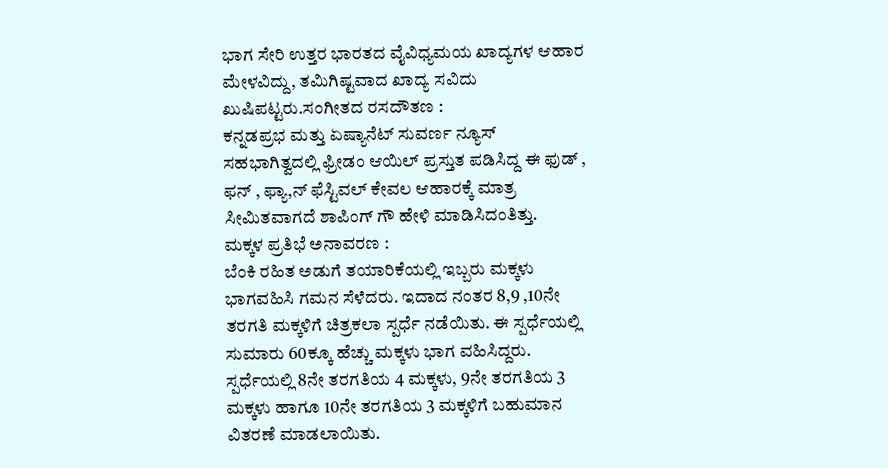ಭಾಗ ಸೇರಿ ಉತ್ತರ ಭಾರತದ ವೈವಿಧ್ಯಮಯ ಖಾದ್ಯಗಳ ಆಹಾರ ಮೇಳವಿದ್ದು, ತಮಿಗಿಷ್ಟವಾದ ಖಾದ್ಯ ಸವಿದು ಖುಷಿಪಟ್ಟರು.ಸಂಗೀತದ ರಸದೌತಣ :
ಕನ್ನಡಪ್ರಭ ಮತ್ತು ಏಷ್ಯಾನೆಟ್ ಸುವರ್ಣ ನ್ಯೂಸ್ ಸಹಭಾಗಿತ್ವದಲ್ಲಿ ಫ್ರೀಡಂ ಆಯಿಲ್ ಪ್ರಸ್ತುತ ಪಡಿಸಿದ್ದ ಈ ಫುಡ್ , ಫನ್ , ಫ್ಯಾ,ನ್ ಫೆಸ್ಟಿವಲ್ ಕೇವಲ ಆಹಾರಕ್ಕೆ ಮಾತ್ರ ಸೀಮಿತವಾಗದೆ ಶಾಪಿಂಗ್ ಗೌ ಹೇಳಿ ಮಾಡಿಸಿದಂತಿತ್ತು.
ಮಕ್ಕಳ ಪ್ರತಿಭೆ ಅನಾವರಣ :
ಬೆಂಕಿ ರಹಿತ ಅಡುಗೆ ತಯಾರಿಕೆಯಲ್ಲಿ ಇಬ್ಬರು ಮಕ್ಕಳು ಭಾಗವಹಿಸಿ ಗಮನ ಸೆಳೆದರು. ಇದಾದ ನಂತರ 8,9 ,10ನೇ ತರಗತಿ ಮಕ್ಕಳಿಗೆ ಚಿತ್ರಕಲಾ ಸ್ಪರ್ಧೆ ನಡೆಯಿತು. ಈ ಸ್ಪರ್ಧೆಯಲ್ಲಿ ಸುಮಾರು 60ಕ್ಕೂ ಹೆಚ್ಚು ಮಕ್ಕಳು ಭಾಗ ವಹಿಸಿದ್ದರು. ಸ್ಪರ್ಧೆಯಲ್ಲಿ 8ನೇ ತರಗತಿಯ 4 ಮಕ್ಕಳು, 9ನೇ ತರಗತಿಯ 3 ಮಕ್ಕಳು ಹಾಗೂ 10ನೇ ತರಗತಿಯ 3 ಮಕ್ಕಳಿಗೆ ಬಹುಮಾನ ವಿತರಣೆ ಮಾಡಲಾಯಿತು.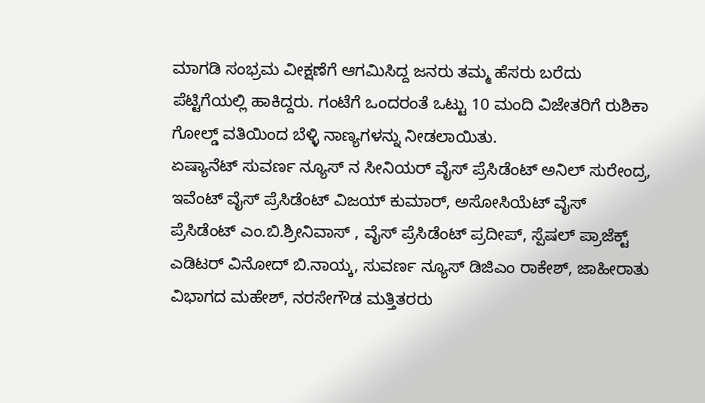ಮಾಗಡಿ ಸಂಭ್ರಮ ವೀಕ್ಷಣೆಗೆ ಆಗಮಿಸಿದ್ದ ಜನರು ತಮ್ಮ ಹೆಸರು ಬರೆದು ಪೆಟ್ಟಿಗೆಯಲ್ಲಿ ಹಾಕಿದ್ದರು. ಗಂಟೆಗೆ ಒಂದರಂತೆ ಒಟ್ಟು 10 ಮಂದಿ ವಿಜೇತರಿಗೆ ರುಶಿಕಾ ಗೋಲ್ಡ್ ವತಿಯಿಂದ ಬೆಳ್ಳಿ ನಾಣ್ಯಗಳನ್ನು ನೀಡಲಾಯಿತು.
ಏಷ್ಯಾನೆಟ್ ಸುವರ್ಣ ನ್ಯೂಸ್ ನ ಸೀನಿಯರ್ ವೈಸ್ ಪ್ರೆಸಿಡೆಂಟ್ ಅನಿಲ್ ಸುರೇಂದ್ರ, ಇವೆಂಟ್ ವೈಸ್ ಪ್ರೆಸಿಡೆಂಟ್ ವಿಜಯ್ ಕುಮಾರ್, ಅಸೋಸಿಯೆಟ್ ವೈಸ್ ಪ್ರೆಸಿಡೆಂಟ್ ಎಂ.ಬಿ.ಶ್ರೀನಿವಾಸ್ , ವೈಸ್ ಪ್ರೆಸಿಡೆಂಟ್ ಪ್ರದೀಪ್, ಸ್ಪೆಷಲ್ ಪ್ರಾಜೆಕ್ಟ್ ಎಡಿಟರ್ ವಿನೋದ್ ಬಿ.ನಾಯ್ಕ, ಸುವರ್ಣ ನ್ಯೂಸ್ ಡಿಜಿಎಂ ರಾಕೇಶ್, ಜಾಹೀರಾತು ವಿಭಾಗದ ಮಹೇಶ್, ನರಸೇಗೌಡ ಮತ್ತಿತರರು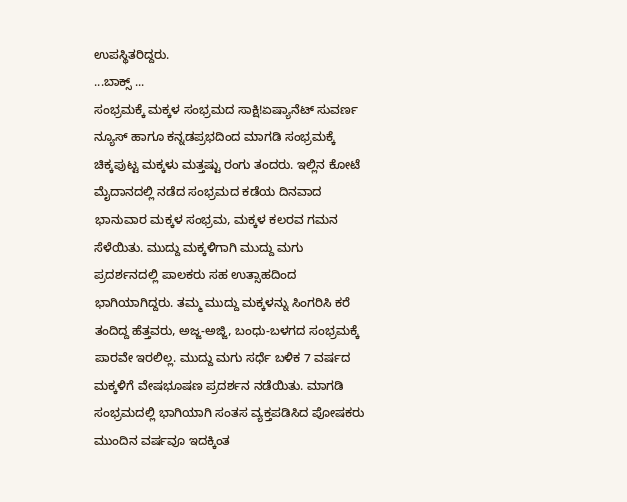ಉಪಸ್ಥಿತರಿದ್ದರು.
...ಬಾಕ್ಸ್ ...
ಸಂಭ್ರಮಕ್ಕೆ ಮಕ್ಕಳ ಸಂಭ್ರಮದ ಸಾಕ್ಷಿ!ಏಷ್ಯಾನೆಟ್ ಸುವರ್ಣ ನ್ಯೂಸ್ ಹಾಗೂ ಕನ್ನಡಪ್ರಭದಿಂದ ಮಾಗಡಿ ಸಂಭ್ರಮಕ್ಕೆ ಚಿಕ್ಕಪುಟ್ಟ ಮಕ್ಕಳು ಮತ್ತಷ್ಟು ರಂಗು ತಂದರು. ಇಲ್ಲಿನ ಕೋಟೆ ಮೈದಾನದಲ್ಲಿ ನಡೆದ ಸಂಭ್ರಮದ ಕಡೆಯ ದಿನವಾದ ಭಾನುವಾರ ಮಕ್ಕಳ ಸಂಭ್ರಮ, ಮಕ್ಕಳ ಕಲರವ ಗಮನ ಸೆಳೆಯಿತು. ಮುದ್ದು ಮಕ್ಕಳಿಗಾಗಿ ಮುದ್ದು ಮಗು ಪ್ರದರ್ಶನದಲ್ಲಿ ಪಾಲಕರು ಸಹ ಉತ್ಸಾಹದಿಂದ ಭಾಗಿಯಾಗಿದ್ದರು. ತಮ್ಮ ಮುದ್ದು ಮಕ್ಕಳನ್ನು ಸಿಂಗರಿಸಿ ಕರೆ ತಂದಿದ್ದ ಹೆತ್ತವರು, ಅಜ್ಜ-ಅಜ್ಜಿ, ಬಂಧು-ಬಳಗದ ಸಂಭ್ರಮಕ್ಕೆ ಪಾರವೇ ಇರಲಿಲ್ಲ. ಮುದ್ದು ಮಗು ಸರ್ಧೆ ಬಳಿಕ 7 ವರ್ಷದ ಮಕ್ಕಳಿಗೆ ವೇಷಭೂಷಣ ಪ್ರದರ್ಶನ ನಡೆಯಿತು. ಮಾಗಡಿ ಸಂಭ್ರಮದಲ್ಲಿ ಭಾಗಿಯಾಗಿ ಸಂತಸ ವ್ಯಕ್ತಪಡಿಸಿದ ಪೋಷಕರು ಮುಂದಿನ ವರ್ಷವೂ ಇದಕ್ಕಿಂತ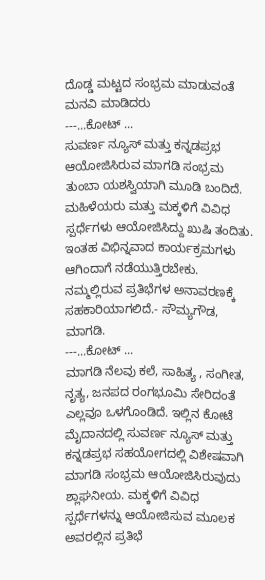ದೊಡ್ಡ ಮಟ್ಟದ ಸಂಭ್ರಮ ಮಾಡುವಂತೆ ಮನವಿ ಮಾಡಿದರು
---...ಕೋಟ್ ...
ಸುವರ್ಣ ನ್ಯೂಸ್ ಮತ್ತು ಕನ್ನಡಪ್ರಭ ಆಯೋಜಿಸಿರುವ ಮಾಗಡಿ ಸಂಭ್ರಮ ತುಂಬಾ ಯಶಸ್ವಿಯಾಗಿ ಮೂಡಿ ಬಂದಿದೆ. ಮಹಿಳೆಯರು ಮತ್ತು ಮಕ್ಕಳಿಗೆ ವಿವಿಧ ಸ್ಪರ್ಧೆಗಳು ಆಯೋಜಿಸಿದ್ದು ಖುಷಿ ತಂದಿತು. ಇಂತಹ ವಿಭಿನ್ನವಾದ ಕಾರ್ಯಕ್ರಮಗಳು ಆಗಿಂದಾಗೆ ನಡೆಯುತ್ತಿರಬೇಕು. ನಮ್ಮಲ್ಲಿರುವ ಪ್ರತಿಭೆಗಳ ಅನಾವರಣಕ್ಕೆ ಸಹಕಾರಿಯಾಗಲಿದೆ.- ಸೌಮ್ಯಗೌಡ, ಮಾಗಡಿ.
---...ಕೋಟ್ ...
ಮಾಗಡಿ ನೆಲವು ಕಲೆ, ಸಾಹಿತ್ಯ , ಸಂಗೀತ, ನೃತ್ಯ, ಜನಪದ ರಂಗಭೂಮಿ ಸೇರಿದಂತೆ ಎಲ್ಲವೂ ಒಳಗೊಂಡಿದೆ. ಇಲ್ಲಿನ ಕೋಟೆ ಮೈದಾನದಲ್ಲಿ ಸುವರ್ಣ ನ್ಯೂಸ್ ಮತ್ತು ಕನ್ನಡಪ್ರಭ ಸಹಯೋಗದಲ್ಲಿ ವಿಶೇಷವಾಗಿ ಮಾಗಡಿ ಸಂಭ್ರಮ ಆಯೋಜಿಸಿರುವುದು ಶ್ಲಾಘನೀಯ. ಮಕ್ಕಳಿಗೆ ವಿವಿಧ ಸ್ಪರ್ಧೆಗಳನ್ನು ಆಯೋಜಿಸುವ ಮೂಲಕ ಅವರಲ್ಲಿನ ಪ್ರತಿಭೆ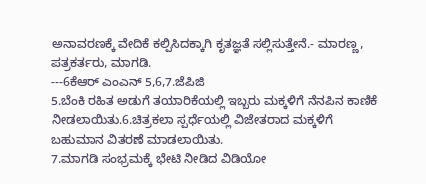ಅನಾವರಣಕ್ಕೆ ವೇದಿಕೆ ಕಲ್ಪಿಸಿದಕ್ಕಾಗಿ ಕೃತಜ್ಞತೆ ಸಲ್ಲಿಸುತ್ತೇನೆ.- ಮಾರಣ್ಣ, ಪತ್ರಕರ್ತರು, ಮಾಗಡಿ.
---6ಕೆಆರ್ ಎಂಎನ್ 5,6,7.ಜೆಪಿಜಿ
5.ಬೆಂಕಿ ರಹಿತ ಅಡುಗೆ ತಯಾರಿಕೆಯಲ್ಲಿ ಇಬ್ಬರು ಮಕ್ಕಳಿಗೆ ನೆನಪಿನ ಕಾಣಿಕೆ ನೀಡಲಾಯಿತು.6.ಚಿತ್ರಕಲಾ ಸ್ಪರ್ಧೆಯಲ್ಲಿ ವಿಜೇತರಾದ ಮಕ್ಕಳಿಗೆ ಬಹುಮಾನ ವಿತರಣೆ ಮಾಡಲಾಯಿತು.
7.ಮಾಗಡಿ ಸಂಭ್ರಮಕ್ಕೆ ಭೇಟಿ ನೀಡಿದ ವಿಡಿಯೋ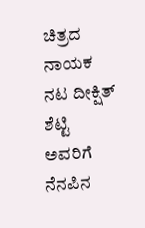ಚಿತ್ರದ ನಾಯಕ ನಟ ದೀಕ್ಷಿತ್ ಶೆಟ್ಟಿ ಅವರಿಗೆ ನೆನಪಿನ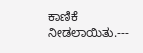ಕಾಣಿಕೆ ನೀಡಲಾಯಿತು.---